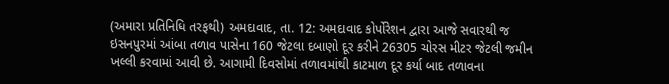(અમારા પ્રતિનિધિ તરફથી) અમદાવાદ, તા. 12: અમદાવાદ કોર્પોરેશન દ્વારા આજે સવારથી જ ઇસનપુરમાં આંબા તળાવ પાસેના 160 જેટલા દબાણો દૂર કરીને 26305 ચોરસ મીટર જેટલી જમીન ખલ્લી કરવામાં આવી છે. આગામી દિવસોમાં તળાવમાંથી કાટમાળ દૂર કર્યા બાદ તળાવના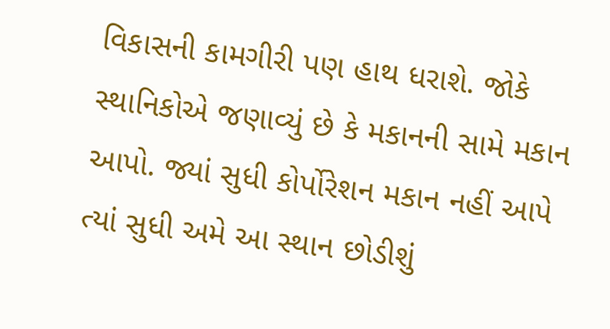વિકાસની કામગીરી પણ હાથ ધરાશે. જોકે સ્થાનિકોએ જણાવ્યું છે કે મકાનની સામે મકાન આપો. જ્યાં સુધી કોર્પોરેશન મકાન નહીં આપે ત્યાં સુધી અમે આ સ્થાન છોડીશું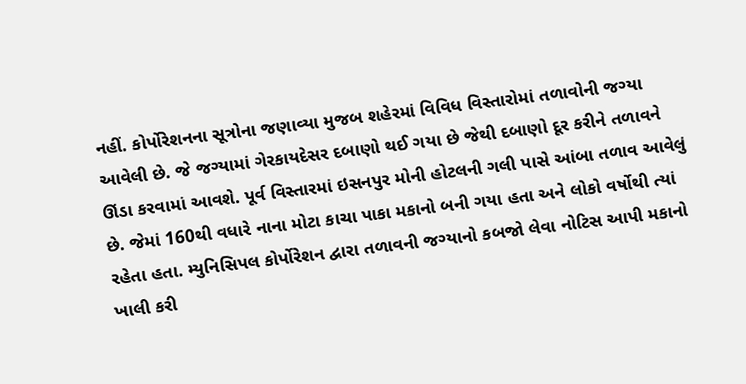નહીં. કોર્પોરેશનના સૂત્રોના જણાવ્યા મુજબ શહેરમાં વિવિધ વિસ્તારોમાં તળાવોની જગ્યા આવેલી છે. જે જગ્યામાં ગેરકાયદેસર દબાણો થઈ ગયા છે જેથી દબાણો દૂર કરીને તળાવને ઊંડા કરવામાં આવશે. પૂર્વ વિસ્તારમાં ઇસનપુર મોની હોટલની ગલી પાસે આંબા તળાવ આવેલું છે. જેમાં 160થી વધારે નાના મોટા કાચા પાકા મકાનો બની ગયા હતા અને લોકો વર્ષોથી ત્યાં રહેતા હતા. મ્યુનિસિપલ કોર્પોરેશન દ્વારા તળાવની જગ્યાનો કબજો લેવા નોટિસ આપી મકાનો ખાલી કરી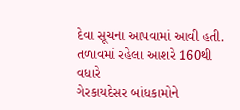દેવા સૂચના આપવામાં આવી હતી.
તળાવમાં રહેલા આશરે 160થી વધારે
ગેરકાયદેસર બાંધકામોને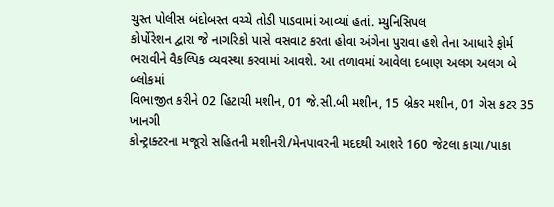ચુસ્ત પોલીસ બંદોબસ્ત વચ્ચે તોડી પાડવામાં આવ્યાં હતાં. મ્યુનિસિપલ
કોર્પોરેશન દ્વારા જે નાગરિકો પાસે વસવાટ કરતા હોવા અંગેના પુરાવા હશે તેના આધારે ફોર્મ
ભરાવીને વૈકલ્પિક વ્યવસ્થા કરવામાં આવશે. આ તળાવમાં આવેલા દબાણ અલગ અલગ બે બ્લોકમાં
વિભાજીત કરીને 02 હિટાચી મશીન, 01 જે.સી.બી મશીન, 15 બ્રેકર મશીન, 01 ગેસ કટર 35 ખાનગી
કોન્ટ્રાક્ટરના મજૂરો સહિતની મશીનરી/મેનપાવરની મદદથી આશરે 160 જેટલા કાચા/પાકા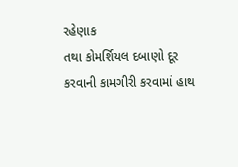રહેણાક
તથા કોમર્શિયલ દબાણો દૂર કરવાની કામગીરી કરવામાં હાથ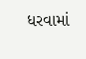ધરવામાં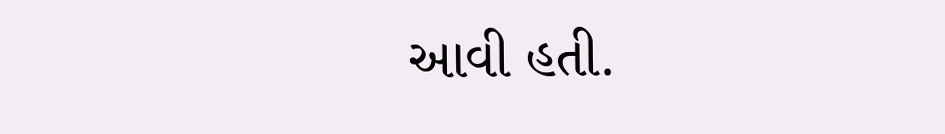આવી હતી.